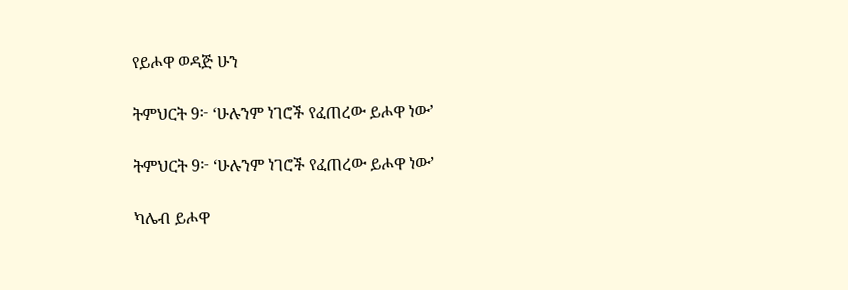የይሖዋ ወዳጅ ሁን

ትምህርት 9፦ ‘ሁሉንም ነገሮች የፈጠረው ይሖዋ ነው’

ትምህርት 9፦ ‘ሁሉንም ነገሮች የፈጠረው ይሖዋ ነው’

ካሌብ ይሖዋ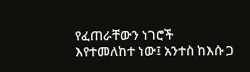የፈጠራቸውን ነገሮች እየተመለከተ ነው፤ አንተስ ከእሱ ጋ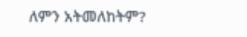ለምን አትመለከትም?